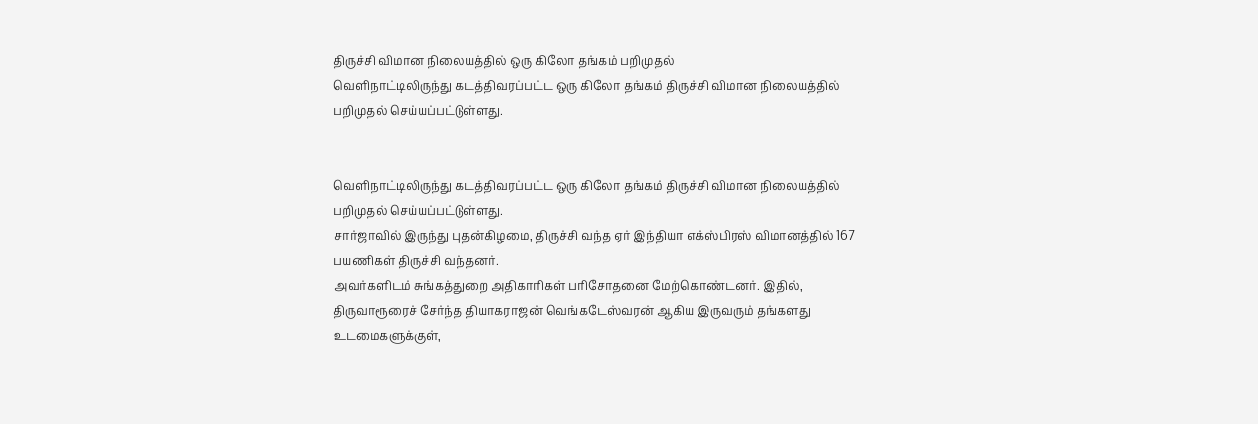திருச்சி விமான நிலையத்தில் ஒரு கிலோ தங்கம் பறிமுதல்
வெளிநாட்டிலிருந்து கடத்திவரப்பட்ட ஒரு கிலோ தங்கம் திருச்சி விமான நிலையத்தில் பறிமுதல் செய்யப்பட்டுள்ளது.


வெளிநாட்டிலிருந்து கடத்திவரப்பட்ட ஒரு கிலோ தங்கம் திருச்சி விமான நிலையத்தில் பறிமுதல் செய்யப்பட்டுள்ளது.
சார்ஜாவில் இருந்து புதன்கிழமை, திருச்சி வந்த ஏர் இந்தியா எக்ஸ்பிரஸ் விமானத்தில் 167 பயணிகள் திருச்சி வந்தனர்.
அவர்களிடம் சுங்கத்துறை அதிகாரிகள் பரிசோதனை மேற்கொண்டனர். இதில், திருவாரூரைச் சேர்ந்த தியாகராஜன் வெங்கடேஸ்வரன் ஆகிய இருவரும் தங்களது உடமைகளுக்குள்,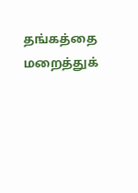தங்கத்தை மறைத்துக்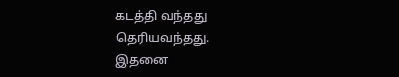கடத்தி வந்தது தெரியவந்தது.
இதனை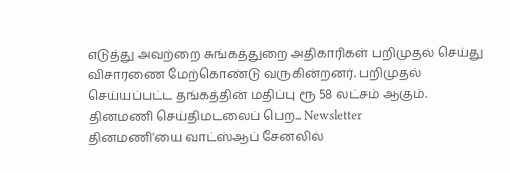எடுத்து அவற்றை சுங்கத்துறை அதிகாரிகள் பறிமுதல் செய்து விசாரணை மேற்கொண்டு வருகின்றனர். பறிமுதல் செய்யப்பட்ட தங்கத்தின் மதிப்பு ரூ 58 லட்சம் ஆகும்.
தினமணி செய்திமடலைப் பெற... Newsletter
தினமணி'யை வாட்ஸ்ஆப் சேனலில்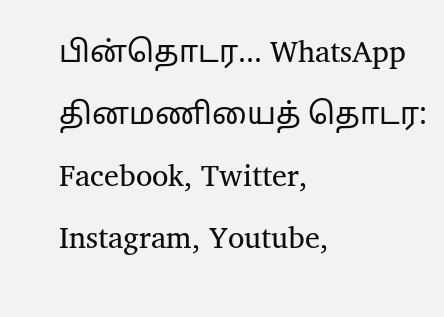பின்தொடர... WhatsApp
தினமணியைத் தொடர: Facebook, Twitter, Instagram, Youtube,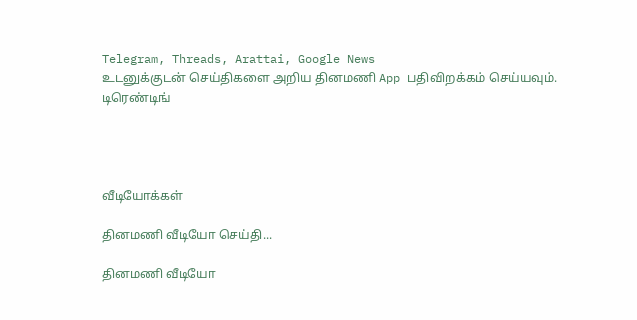Telegram, Threads, Arattai, Google News
உடனுக்குடன் செய்திகளை அறிய தினமணி App பதிவிறக்கம் செய்யவும்.
டிரெண்டிங்




வீடியோக்கள்

தினமணி வீடியோ செய்தி...

தினமணி வீடியோ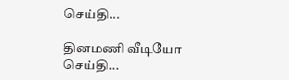செய்தி...

தினமணி வீடியோ செய்தி...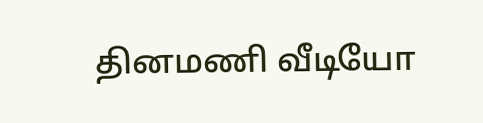தினமணி வீடியோ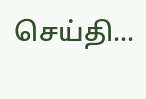செய்தி...